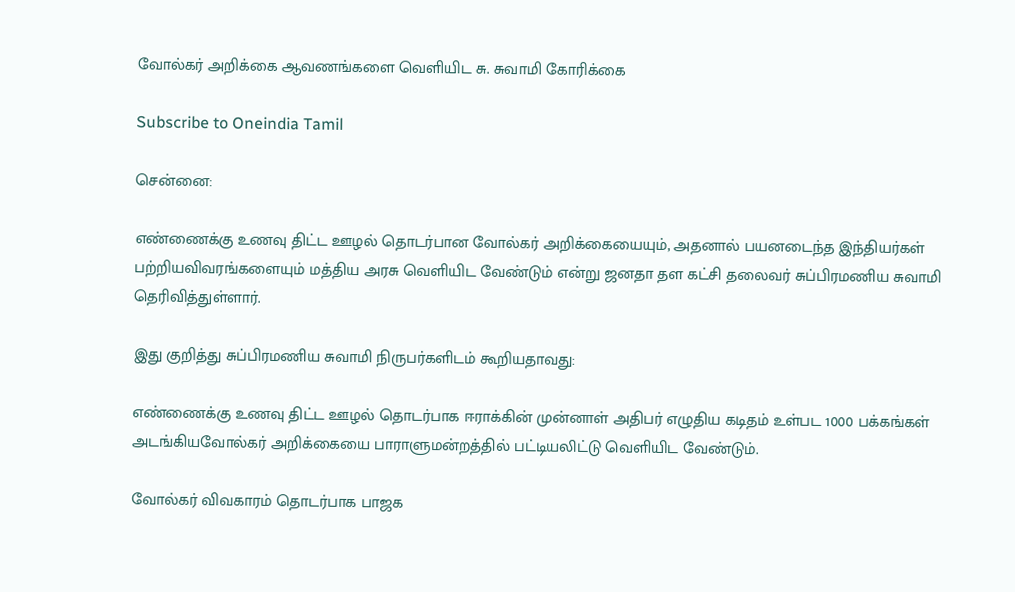வோல்கர் அறிக்கை ஆவணங்களை வெளியிட சு. சுவாமி கோரிக்கை

Subscribe to Oneindia Tamil

சென்னை:

எண்ணைக்கு உணவு திட்ட ஊழல் தொடர்பான வோல்கர் அறிக்கையையும், அதனால் பயனடைந்த இந்தியர்கள் பற்றியவிவரங்களையும் மத்திய அரசு வெளியிட வேண்டும் என்று ஜனதா தள கட்சி தலைவர் சுப்பிரமணிய சுவாமி தெரிவித்துள்ளார்.

இது குறித்து சுப்பிரமணிய சுவாமி நிருபர்களிடம் கூறியதாவது:

எண்ணைக்கு உணவு திட்ட ஊழல் தொடர்பாக ஈராக்கின் முன்னாள் அதிபர் எழுதிய கடிதம் உள்பட 1000 பக்கங்கள் அடங்கியவோல்கர் அறிக்கையை பாராளுமன்றத்தில் பட்டியலிட்டு வெளியிட வேண்டும்.

வோல்கர் விவகாரம் தொடர்பாக பாஜக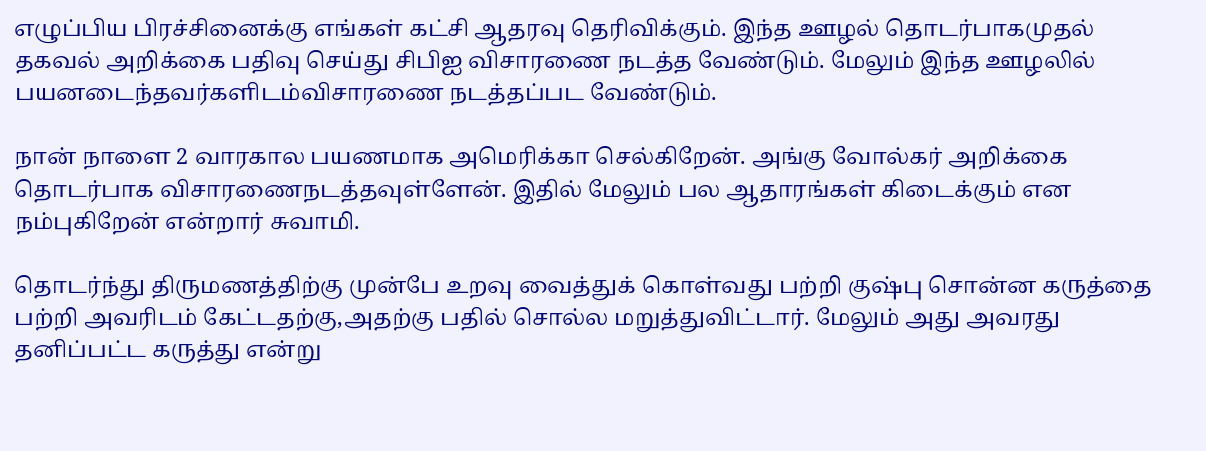எழுப்பிய பிரச்சினைக்கு எங்கள் கட்சி ஆதரவு தெரிவிக்கும். இந்த ஊழல் தொடர்பாகமுதல் தகவல் அறிக்கை பதிவு செய்து சிபிஐ விசாரணை நடத்த வேண்டும். மேலும் இந்த ஊழலில் பயனடைந்தவர்களிடம்விசாரணை நடத்தப்பட வேண்டும்.

நான் நாளை 2 வாரகால பயணமாக அமெரிக்கா செல்கிறேன். அங்கு வோல்கர் அறிக்கை தொடர்பாக விசாரணைநடத்தவுள்ளேன். இதில் மேலும் பல ஆதாரங்கள் கிடைக்கும் என நம்புகிறேன் என்றார் சுவாமி.

தொடர்ந்து திருமணத்திற்கு முன்பே உறவு வைத்துக் கொள்வது பற்றி குஷ்பு சொன்ன கருத்தை பற்றி அவரிடம் கேட்டதற்கு,அதற்கு பதில் சொல்ல மறுத்துவிட்டார். மேலும் அது அவரது தனிப்பட்ட கருத்து என்று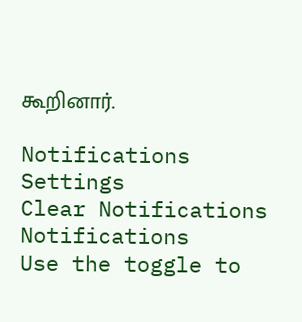கூறினார்.

Notifications
Settings
Clear Notifications
Notifications
Use the toggle to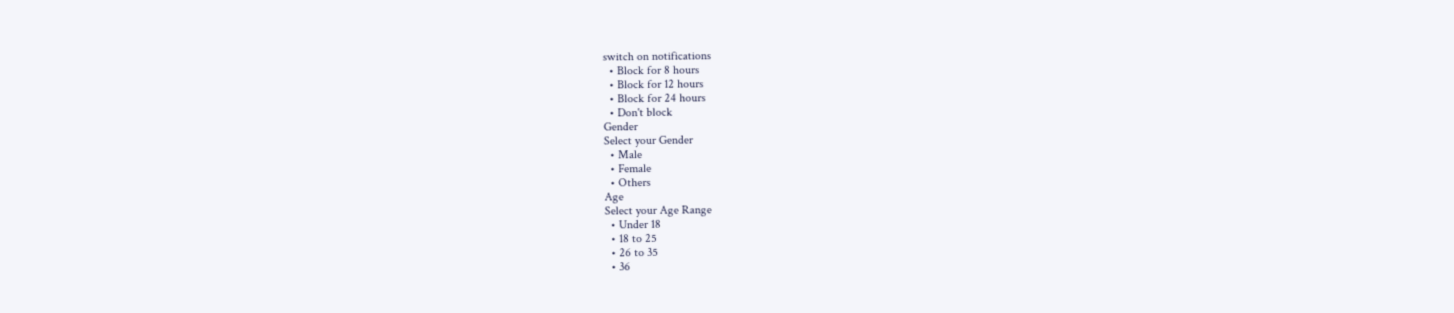switch on notifications
  • Block for 8 hours
  • Block for 12 hours
  • Block for 24 hours
  • Don't block
Gender
Select your Gender
  • Male
  • Female
  • Others
Age
Select your Age Range
  • Under 18
  • 18 to 25
  • 26 to 35
  • 36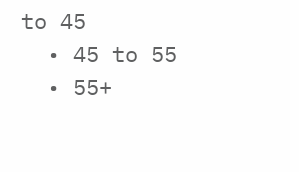to 45
  • 45 to 55
  • 55+